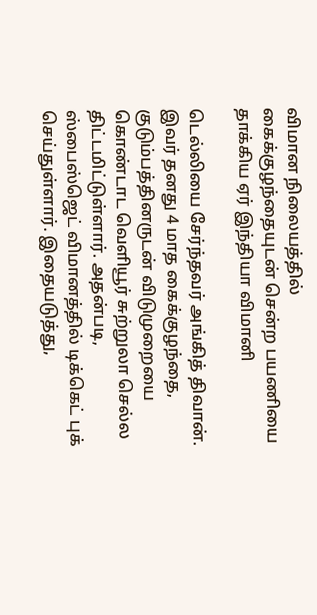விமான நிலையத்தில் கைக்குழந்தையுடன் சென்ற பயணியை தாக்கிய ஏர் இந்தியா விமானி

டெல்லியை சேர்ந்தவர் அங்கித் திவான். இவர் தனது 4 மாத கைக்குழந்தை, குடும்பத்தினருடன் விடுமுறையை கொண்டாட வெளியூர் சுற்றுலா செல்ல திட்டமிட்டுள்ளார். அதன்படி, ஸ்பைஸ்ஜெட் விமானத்தில் டிக்கெட் புக் செய்துள்ளார். இதையடுத்து,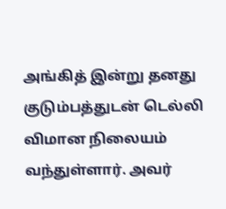அங்கித் இன்று தனது குடும்பத்துடன் டெல்லி விமான நிலையம் வந்துள்ளார். அவர்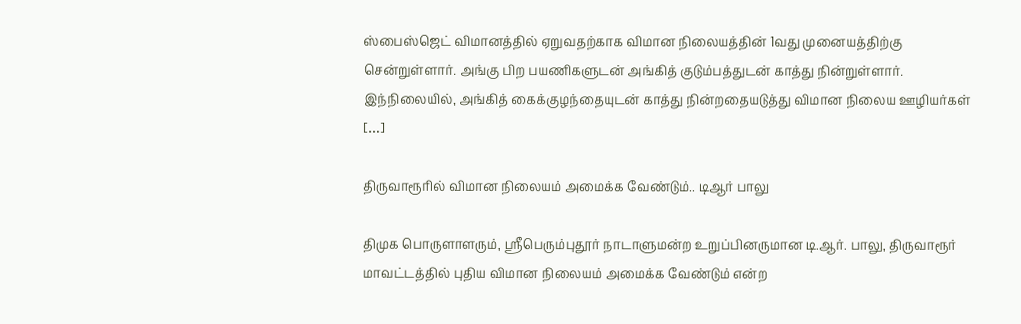ஸ்பைஸ்ஜெட் விமானத்தில் ஏறுவதற்காக விமான நிலையத்தின் 1வது முனையத்திற்கு சென்றுள்ளார். அங்கு பிற பயணிகளுடன் அங்கித் குடும்பத்துடன் காத்து நின்றுள்ளார். இந்நிலையில், அங்கித் கைக்குழந்தையுடன் காத்து நின்றதையடுத்து விமான நிலைய ஊழியர்கள் […]

திருவாரூரில் விமான நிலையம் அமைக்க வேண்டும்.. டிஆர் பாலு

திமுக பொருளாளரும், ஸ்ரீபெரும்புதூர் நாடாளுமன்ற உறுப்பினருமான டி.ஆர். பாலு, திருவாரூர் மாவட்டத்தில் புதிய விமான நிலையம் அமைக்க வேண்டும் என்ற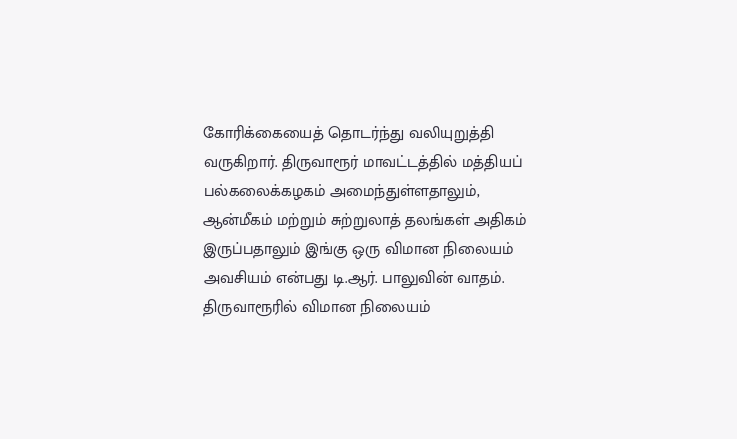கோரிக்கையைத் தொடர்ந்து வலியுறுத்தி வருகிறார். திருவாரூர் மாவட்டத்தில் மத்தியப் பல்கலைக்கழகம் அமைந்துள்ளதாலும், ஆன்மீகம் மற்றும் சுற்றுலாத் தலங்கள் அதிகம் இருப்பதாலும் இங்கு ஒரு விமான நிலையம் அவசியம் என்பது டி.ஆர். பாலுவின் வாதம். திருவாரூரில் விமான நிலையம்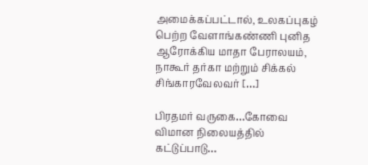அமைக்கப்பட்டால், உலகப்புகழ் பெற்ற வேளாங்கண்ணி புனித ஆரோக்கிய மாதா பேராலயம், நாகூர் தர்கா மற்றும் சிக்கல் சிங்காரவேலவர் […]

பிரதமர் வருகை…கோவை விமான நிலையத்தில் கட்டுப்பாடு…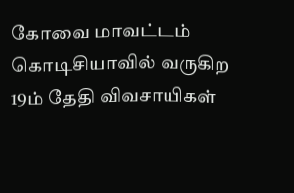கோவை மாவட்டம் கொடிசியாவில் வருகிற 19ம் தேதி விவசாயிகள்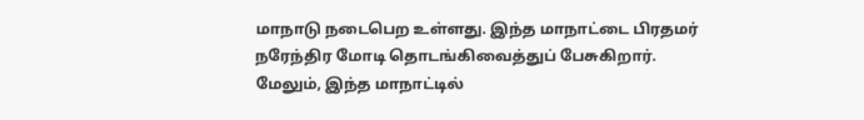மாநாடு நடைபெற உள்ளது. இந்த மாநாட்டை பிரதமர் நரேந்திர மோடி தொடங்கிவைத்துப் பேசுகிறார். மேலும், இந்த மாநாட்டில்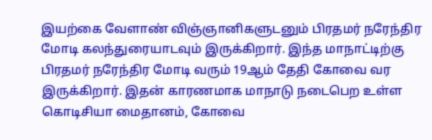இயற்கை வேளாண் விஞ்ஞானிகளுடனும் பிரதமர் நரேந்திர மோடி கலந்துரையாடவும் இருக்கிறார். இந்த மாநாட்டிற்கு பிரதமர் நரேந்திர மோடி வரும் 19ஆம் தேதி கோவை வர இருக்கிறார். இதன் காரணமாக மாநாடு நடைபெற உள்ள கொடிசியா மைதானம், கோவை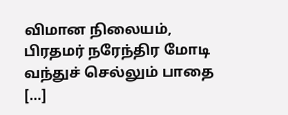விமான நிலையம், பிரதமர் நரேந்திர மோடி வந்துச் செல்லும் பாதை […]